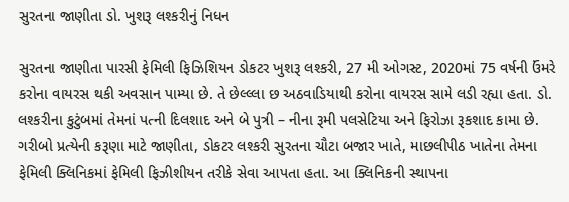સુરતના જાણીતા ડો. ખુશરૂ લશ્કરીનું નિધન

સુરતના જાણીતા પારસી ફેમિલી ફિઝિશિયન ડોકટર ખુશરૂ લશ્કરી, 27 મી ઓગસ્ટ, 2020માં 75 વર્ષની ઉંમરે કરોના વાયરસ થકી અવસાન પામ્યા છે. તે છેલ્લ્લા છ અઠવાડિયાથી કરોના વાયરસ સામે લડી રહ્યા હતા. ડો. લશ્કરીના કુટુંબમાં તેમનાં પત્ની દિલશાદ અને બે પુત્રી – નીના રૂમી પલસેટિયા અને ફિરોઝા રૂકશાદ કામા છે.
ગરીબો પ્રત્યેની કરૂણા માટે જાણીતા, ડોકટર લશ્કરી સુરતના ચૌટા બજાર ખાતે, માછલીપીઠ ખાતેના તેમના ફેમિલી ક્લિનિકમાં ફેમિલી ફિઝીશીયન તરીકે સેવા આપતા હતા. આ ક્લિનિકની સ્થાપના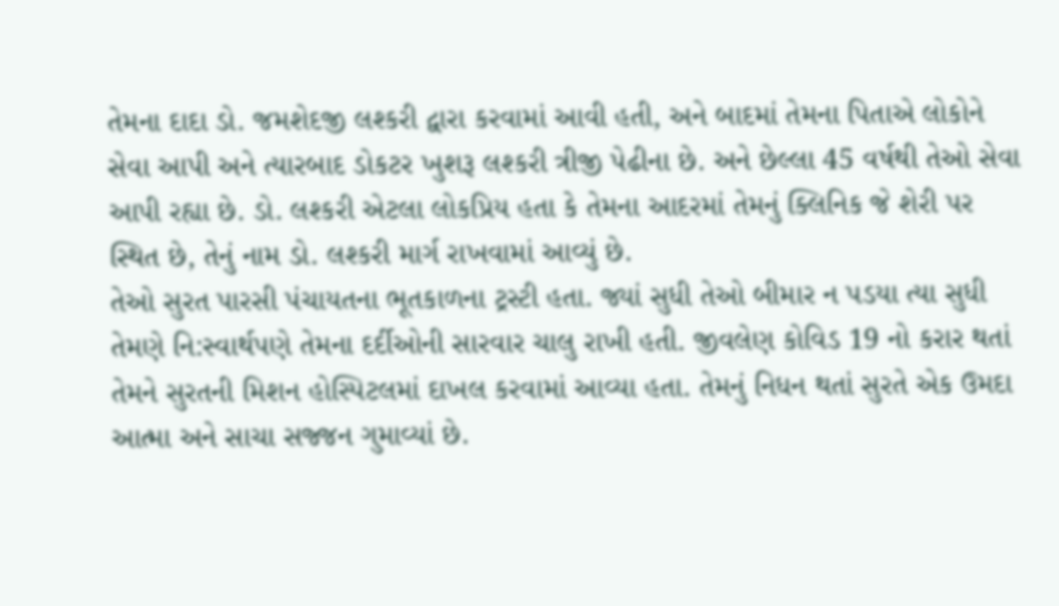તેમના દાદા ડો. જમશેદજી લશ્કરી દ્વારા કરવામાં આવી હતી, અને બાદમાં તેમના પિતાએ લોકોને સેવા આપી અને ત્યારબાદ ડોકટર ખુશરૂ લશ્કરી ત્રીજી પેઢીના છે. અને છેલ્લા 45 વર્ષથી તેઓ સેવા આપી રહ્યા છે. ડો. લશ્કરી એટલા લોકપ્રિય હતા કે તેમના આદરમાં તેમનું ક્લિનિક જે શેરી પર સ્થિત છે, તેનું નામ ડો. લશ્કરી માર્ગ રાખવામાં આવ્યું છે.
તેઓ સુરત પારસી પંચાયતના ભૂતકાળના ટ્રસ્ટી હતા. જ્યાં સુધી તેઓ બીમાર ન પડયા ત્યા સુધી તેમણે નિ:સ્વાર્થપણે તેમના દર્દીઓની સારવાર ચાલુ રાખી હતી. જીવલેણ કોવિડ 19 નો કરાર થતાં તેમને સુરતની મિશન હોસ્પિટલમાં દાખલ કરવામાં આવ્યા હતા. તેમનું નિધન થતાં સુરતે એક ઉમદા આત્મા અને સાચા સજ્જન ગુમાવ્યાં છે.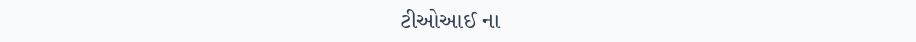ટીઓઆઈ ના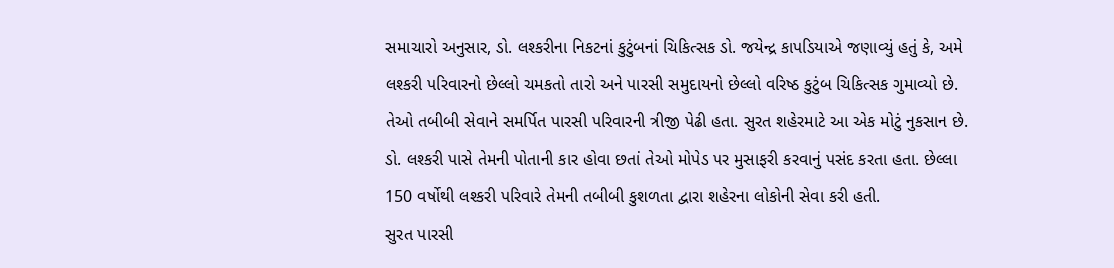સમાચારો અનુસાર, ડો. લશ્કરીના નિકટનાં કુટુંબનાં ચિકિત્સક ડો. જયેન્દ્ર કાપડિયાએ જણાવ્યું હતું કે, અમે લશ્કરી પરિવારનો છેલ્લો ચમકતો તારો અને પારસી સમુદાયનો છેલ્લો વરિષ્ઠ કુટુંબ ચિકિત્સક ગુમાવ્યો છે. તેઓ તબીબી સેવાને સમર્પિત પારસી પરિવારની ત્રીજી પેઢી હતા. સુરત શહેરમાટે આ એક મોટું નુકસાન છે.
ડો. લશ્કરી પાસે તેમની પોતાની કાર હોવા છતાં તેઓ મોપેડ પર મુસાફરી કરવાનું પસંદ કરતા હતા. છેલ્લા 150 વર્ષોથી લશ્કરી પરિવારે તેમની તબીબી કુશળતા દ્વારા શહેરના લોકોની સેવા કરી હતી.
સુરત પારસી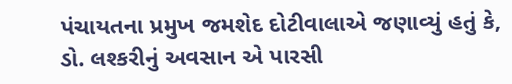પંચાયતના પ્રમુખ જમશેદ દોટીવાલાએ જણાવ્યું હતું કે, ડો. લશ્કરીનું અવસાન એ પારસી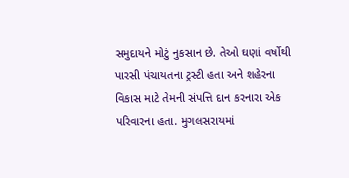સમુદાયને મોટું નુકસાન છે. તેઓ ઘણાં વર્ષોથી પારસી પંચાયતના ટ્રસ્ટી હતા અને શહેરના વિકાસ માટે તેમની સંપત્તિ દાન કરનારા એક પરિવારના હતા. મુગલસરાયમાં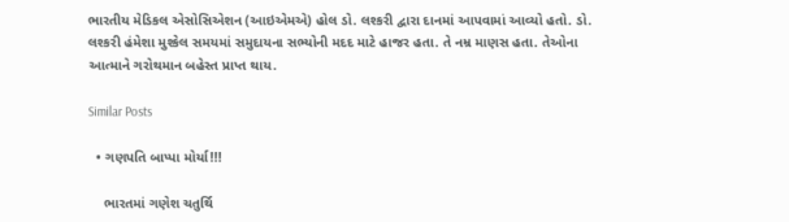ભારતીય મેડિકલ એસોસિએશન (આઇએમએ) હોલ ડો. લશ્કરી દ્વારા દાનમાં આપવામાં આવ્યો હતો. ડો. લશ્કરી હંમેશા મુશ્કેલ સમયમાં સમુદાયના સભ્યોની મદદ માટે હાજર હતા. તે નમ્ર માણસ હતા. તેઓના આત્માને ગરોથમાન બહેસ્ત પ્રાપ્ત થાય.

Similar Posts

  • ગણપતિ બાપ્પા મોર્યા!!!

    ભારતમાં ગણેશ ચતુર્થિ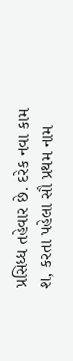પ્રસિધ્ધ તહેવાર છે. દરેક નવા કામ શ‚ કરતા પહેલા સૌ પ્રથમ નામ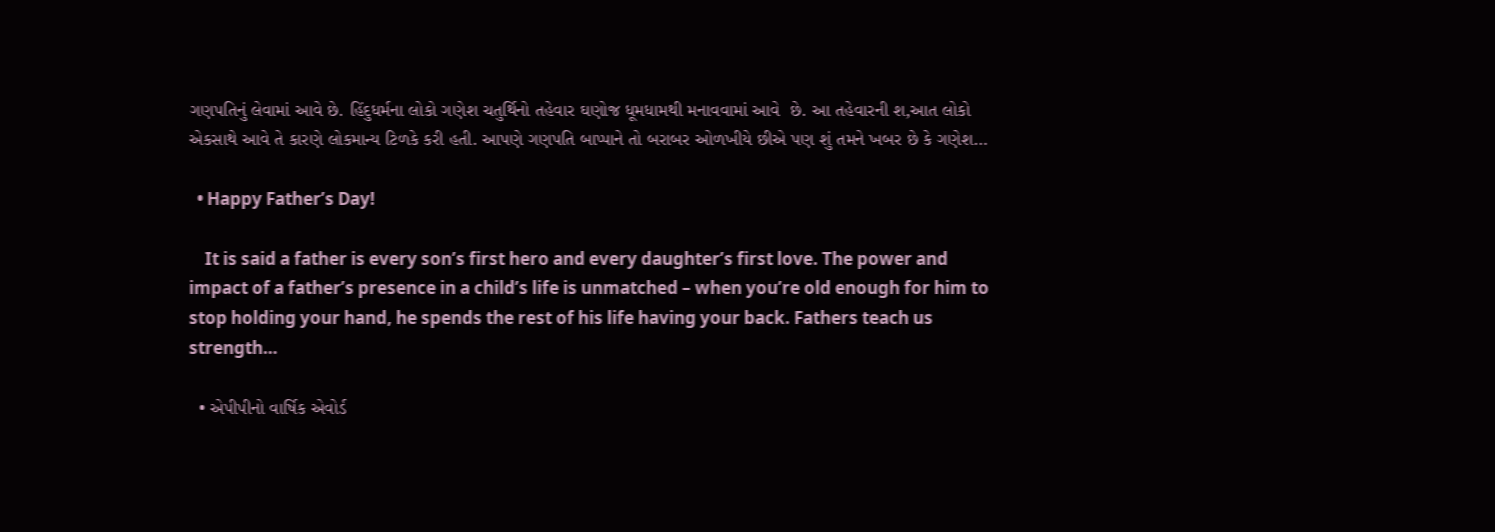ગણપતિનું લેવામાં આવે છે. હિંદુધર્મના લોકો ગણેશ ચતુર્થિનો તહેવાર ઘણોજ ધૂમધામથી મનાવવામાં આવે  છે. આ તહેવારની શ‚આત લોકો એકસાથે આવે તે કારણે લોકમાન્ય ટિળકે કરી હતી. આપણે ગણપતિ બાપ્પાને તો બરાબર ઓળખીયે છીએ પણ શું તમને ખબર છે કે ગણેશ…

  • Happy Father’s Day!

    It is said a father is every son’s first hero and every daughter’s first love. The power and impact of a father’s presence in a child’s life is unmatched – when you’re old enough for him to stop holding your hand, he spends the rest of his life having your back. Fathers teach us strength…

  • એપીપીનો વાર્ષિક એવોર્ડ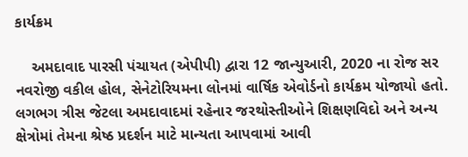કાર્યક્રમ

    અમદાવાદ પારસી પંચાયત (એપીપી) દ્વારા 12 જાન્યુઆરી, 2020 ના રોજ સર નવરોજી વકીલ હોલ, સેનેટોરિયમના લોનમાં વાર્ષિક એવોર્ડનો કાર્યક્રમ યોજાયો હતો. લગભગ ત્રીસ જેટલા અમદાવાદમાં રહેનાર જરથોસ્તીઓને શિક્ષણવિદો અને અન્ય ક્ષેત્રોમાં તેમના શ્રેષ્ઠ પ્રદર્શન માટે માન્યતા આપવામાં આવી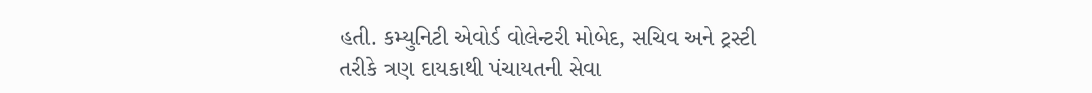હતી. કમ્યુનિટી એવોર્ડ વોલેન્ટરી મોબેદ, સચિવ અને ટ્રસ્ટી તરીકે ત્રણ દાયકાથી પંચાયતની સેવા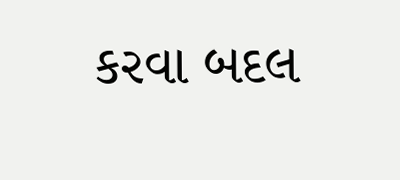કરવા બદલ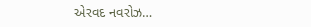એરવદ નવરોઝ…